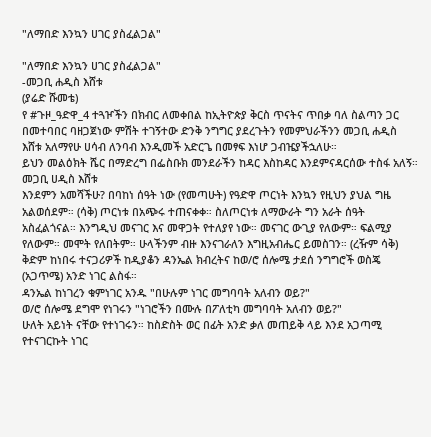"ለማበድ እንኳን ሀገር ያስፈልጋል"

"ለማበድ እንኳን ሀገር ያስፈልጋል"
-መጋቢ ሐዲስ እሸቱ
(ያሬድ ሹመቴ)
የ #ጉዞ_ዓድዋ_4 ተጓዦችን በክብር ለመቀበል ከኢትዮጵያ ቅርስ ጥናትና ጥበቃ ባለ ስልጣን ጋር በመተባበር ባዘጋጀነው ምሽት ተገኝተው ድንቅ ንግግር ያደረጉትን የመምህራችንን መጋቢ ሐዲስ እሸቱ አለማየሁ ሀሳብ ለንባብ እንዲመች አድርጌ በመፃፍ እነሆ ጋብዤያችኋለሁ።
ይህን መልዕክት ሼር በማድረግ በፌስቡክ መንደራችን ከዳር እስከዳር እንደምናዳርሰው ተስፋ አለኝ።
መጋቢ ሀዲስ እሸቱ
እንደምን አመሻችሁ? በባከነ ሰዓት ነው (የመጣሁት) የዓድዋ ጦርነት እንኳን የዚህን ያህል ግዜ አልወሰደም። (ሳቅ) ጦርነቱ በአጭሩ ተጠናቀቀ። ስለጦርነቱ ለማውራት ግን አራት ሰዓት አስፈልጎናል። እንግዲህ መናገር እና መዋጋት የተለያየ ነው። መናገር ውጊያ የለውም። ፍልሚያ የለውም። መሞት የለበትም። ሁላችንም ብዙ እንናገራለን እግዚአብሔር ይመስገን። (ረዥም ሳቅ)
ቅድም ከነበሩ ተናጋሪዎች ከዲያቆን ዳንኤል ክብረትና ከወ/ሮ ሰሎሜ ታደሰ ንግግሮች ወስጄ (አጋጥሜ) አንድ ነገር ልስፋ።
ዳንኤል ከነገረን ቁምነገር አንዱ "በሁሉም ነገር መግባባት አለብን ወይ?"
ወ/ሮ ሰሎሜ ደግሞ የነገሩን "ነገሮችን በሙሉ በፖለቲካ መግባባት አለብን ወይ?"
ሁለት አይነት ናቸው የተነገሩን። ከስድስት ወር በፊት አንድ ቃለ መጠይቅ ላይ እንደ አጋጣሚ የተናገርኩት ነገር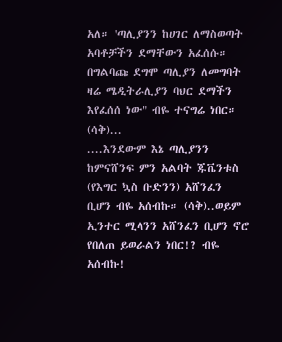አለ። 'ጣሊያንን ከሀገር ለማስወጣት አባቶቻችን ደማቸውን አፈሰሱ። በግልባጩ ደግሞ ጣሊያን ለመግባት ዛሬ ሜዲትራሊያን ባህር ደማችን እየፈሰሰ ነው" ብዬ ተናግሬ ነበር። (ሳቅ)...
....እንደውም እኔ ጣሊያንን ከምናሸንፍ ምን አልባት ጁቬንቱስ (የእግር ኳስ ቡድንን) አሸንፈን ቢሆን ብዬ አሰብኩ። (ሳቅ)..ወይም ኢንተር ሚላንን አሸንፈን ቢሆን ኖሮ የበለጠ ይወራልን ነበር!? ብዬ አሰብኩ!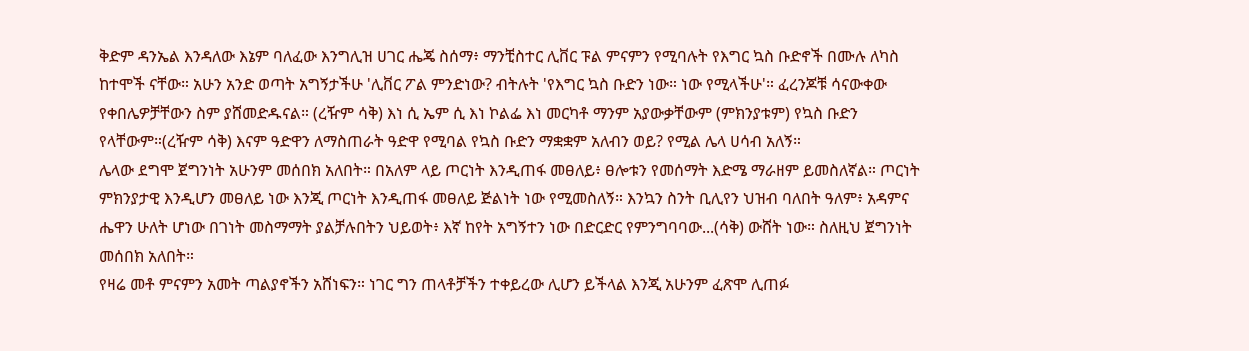ቅድም ዳንኤል እንዳለው እኔም ባለፈው እንግሊዝ ሀገር ሔጄ ስሰማ፥ ማንቺስተር ሊቨር ፑል ምናምን የሚባሉት የእግር ኳስ ቡድኖች በሙሉ ለካስ ከተሞች ናቸው። አሁን አንድ ወጣት አግኝታችሁ 'ሊቨር ፖል ምንድነው? ብትሉት 'የእግር ኳስ ቡድን ነው። ነው የሚላችሁ'። ፈረንጆቹ ሳናውቀው የቀበሌዎቻቸውን ስም ያሸመድዱናል። (ረዥም ሳቅ) እነ ሲ ኤም ሲ እነ ኮልፌ እነ መርካቶ ማንም አያውቃቸውም (ምክንያቱም) የኳስ ቡድን የላቸውም።(ረዥም ሳቅ) እናም ዓድዋን ለማስጠራት ዓድዋ የሚባል የኳስ ቡድን ማቋቋም አለብን ወይ? የሚል ሌላ ሀሳብ አለኝ።
ሌላው ደግሞ ጀግንነት አሁንም መሰበክ አለበት። በአለም ላይ ጦርነት እንዲጠፋ መፀለይ፥ ፀሎቱን የመሰማት እድሜ ማራዘም ይመስለኛል። ጦርነት ምክንያታዊ እንዲሆን መፀለይ ነው እንጂ ጦርነት እንዲጠፋ መፀለይ ጅልነት ነው የሚመስለኝ። እንኳን ስንት ቢሊየን ህዝብ ባለበት ዓለም፥ አዳምና ሔዋን ሁለት ሆነው በገነት መስማማት ያልቻሉበትን ህይወት፥ እኛ ከየት አግኝተን ነው በድርድር የምንግባባው...(ሳቅ) ውሸት ነው። ስለዚህ ጀግንነት መሰበክ አለበት።
የዛሬ መቶ ምናምን አመት ጣልያኖችን አሸነፍን። ነገር ግን ጠላቶቻችን ተቀይረው ሊሆን ይችላል እንጂ አሁንም ፈጽሞ ሊጠፉ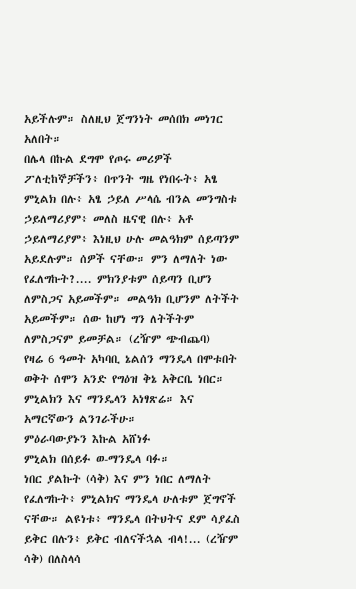አይችሉም። ስለዚህ ጀግንነት መሰበክ መነገር አለበት።
በሌላ በኩል ደግሞ የጦሩ መሪዎች ፖለቲከኞቻችን፥ በጥንት ግዜ የነበሩት፥ አፄ ምኒልክ በሉ፥ አፄ ኃይለ ሥላሴ ብንል መንግስቱ ኃይለማሪያም፥ መለስ ዜናዊ በሉ፥ አቶ ኃይለማሪያም፥ እነዚህ ሁሉ መልዓክም ሰይጣንም አይደሉም። ሰዎች ናቸው። ምን ለማለት ነው የፈለግኩት?.... ምክንያቱም ሰይጣን ቢሆን ለምስጋና አይመችም። መልዓክ ቢሆንም ለትችት አይመችም። ሰው ከሆነ ግን ለትችትም ለምስጋናም ይመቻል። (ረዥም ጭብጨባ)
የዛሬ 6 ዓመት አካባቢ ኔልሰን ማንዴላ በሞቱበት ወቅት ሰሞን አንድ የግዕዝ ቅኔ አቅርቤ ነበር። ምኒልክን እና ማንዴላን አነፃጽሬ። እና አማርኛውን ልንገራችሁ።
ምዕራባውያኑን እኩል አሸነፉ
ምኒልክ በሰይፉ ወ-ማንዴላ ባፉ።
ነበር ያልኩት (ሳቅ) እና ምን ነበር ለማለት የፈለግኩት፥ ምኒልክና ማንዴላ ሁለቱም ጀግኖች ናቸው። ልዩነቱ፥ ማንዴላ በትህትና ደም ሳያፈስ ይቅር በሉን፥ ይቅር ብለናችኋል ብላ!... (ረዥም ሳቅ) በለስላሳ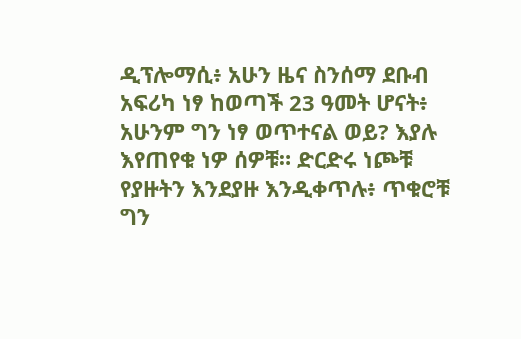ዲፕሎማሲ፥ አሁን ዜና ስንሰማ ደቡብ አፍሪካ ነፃ ከወጣች 23 ዓመት ሆናት፥ አሁንም ግን ነፃ ወጥተናል ወይ? እያሉ እየጠየቁ ነዎ ሰዎቹ። ድርድሩ ነጮቹ የያዙትን እንደያዙ እንዲቀጥሉ፥ ጥቁሮቹ ግን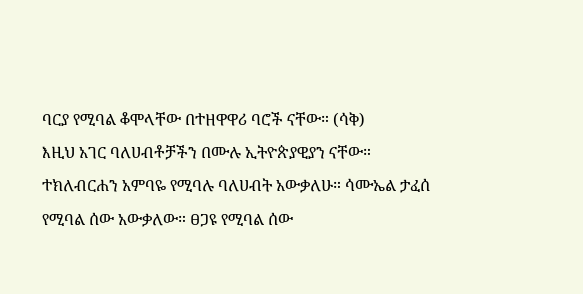ባርያ የሚባል ቆሞላቸው በተዘዋዋሪ ባሮች ናቸው። (ሳቅ)
እዚህ አገር ባለሀብቶቻችን በሙሉ ኢትዮጵያዊያን ናቸው። ተክለብርሐን አምባዬ የሚባሉ ባለሀብት አውቃለሁ። ሳሙኤል ታፈሰ የሚባል ሰው አውቃለው። ፀጋዩ የሚባል ሰው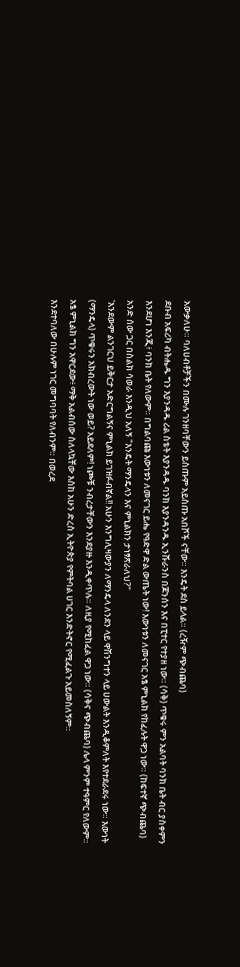አውቃለሁ። ባለሀብቶቻችን በሙሉ ገንዘባቸውን ይስጡም አይስጡ አበሾች ናቸው። እንዴት ደስ ይላል። (ረዥም ጭብጨባ)
ደቡብ አፍሪካ ብትሔዱ ግን እያንዳዱ ሪል ስቴት እያንዳዱ ባንክ እያንዳንዱ ኢንሹራንስ በጆንሰን እና በፒተር የተያዘ ነው። (ሳቅ) ጥቁሩ ምን አልባት ባንክ ቤት ብር ያስቀምን እንደሆነ እንጂ፥ ባንክ ቤት የለውም። በግልባጩ እውነቱን ለመናገር ይሔ የዓድዋ ድል ውጤት ነው! እውነቱን ለመናገር አፄ ምኒልክ የከፈሉት ዋጋ ነው። (ከፍተኛ ጭብጨባ)
አንድ ሰው ጋር በስልክ ሳወራ እንዲህ አለኝ "እንዴት ማንዴላን እና ምኒልክን ታነፃጽራለህ?"
'እንደውም ልንገርህ ይቅርታ አድርግልኝና ምኒልክ ይገዝፉብኛል!! አሁን እንግሊዛውያን ለማንዴላ ለንደን ላይ ዋሽንግተን ላይ ሀውልት እንዲቆምለት እየተደራደሩ ነው። እውነት (ማንዴላ) ጥቁሩን አክብረውት ነው ወይ? አይደለም! ነጮቹ ንብረታቸውን እንደያዙ እንዲቀጥሉ። ለዚያ የሚከፈል ዋጋ ነው። (ሳቅና ጭብጨባ) ሌላ ምንም ተዓምር የለውም።
አፄ ምኒልክ ግን አዋርደው፥ ማቅ አልብሰው ስለላኳቸው እስከ አሁን ድረስ ኢትዮጵያ የምትባል ሀገር እንድትኖር የሚፈልጉ አይመስለኝም።
እንደተባለው በሁሉም ነገር መግባባት የለብንም። በወረደ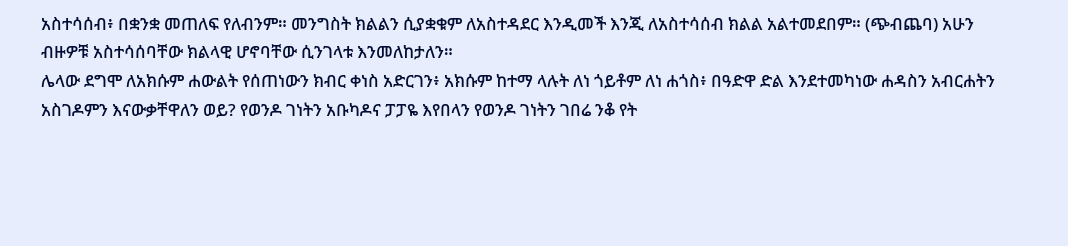አስተሳሰብ፥ በቋንቋ መጠለፍ የለብንም። መንግስት ክልልን ሲያቋቁም ለአስተዳደር እንዲመች እንጂ ለአስተሳሰብ ክልል አልተመደበም። (ጭብጨባ) አሁን ብዙዎቹ አስተሳሰባቸው ክልላዊ ሆኖባቸው ሲንገላቱ እንመለከታለን።
ሌላው ደግሞ ለአክሱም ሐውልት የሰጠነውን ክብር ቀነስ አድርገን፥ አክሱም ከተማ ላሉት ለነ ጎይቶም ለነ ሐጎስ፥ በዓድዋ ድል እንደተመካነው ሐዳስን አብርሐትን አስገዶምን እናውቃቸዋለን ወይ? የወንዶ ገነትን አቡካዶና ፓፓዬ እየበላን የወንዶ ገነትን ገበሬ ንቆ የት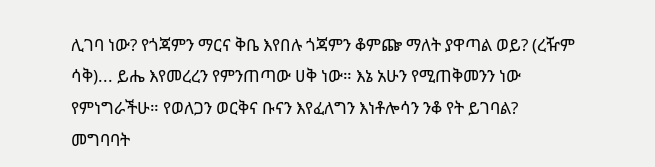ሊገባ ነው? የጎጃምን ማርና ቅቤ እየበሉ ጎጃምን ቆምጬ ማለት ያዋጣል ወይ? (ረዥም ሳቅ)... ይሔ እየመረረን የምንጠጣው ሀቅ ነው። እኔ አሁን የሚጠቅመንን ነው የምነግራችሁ። የወለጋን ወርቅና ቡናን እየፈለግን እነቶሎሳን ንቆ የት ይገባል?
መግባባት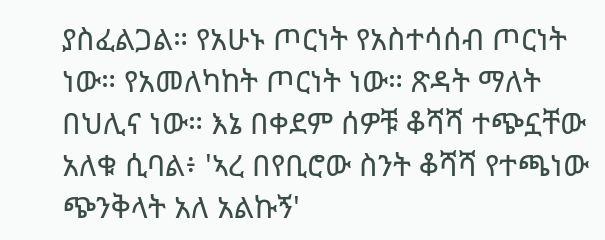ያስፈልጋል። የአሁኑ ጦርነት የአስተሳሰብ ጦርነት ነው። የአመለካከት ጦርነት ነው። ጽዳት ማለት በህሊና ነው። እኔ በቀደም ሰዎቹ ቆሻሻ ተጭኗቸው አለቁ ሲባል፥ 'ኣረ በየቢሮው ስንት ቆሻሻ የተጫነው ጭንቅላት አለ አልኩኝ'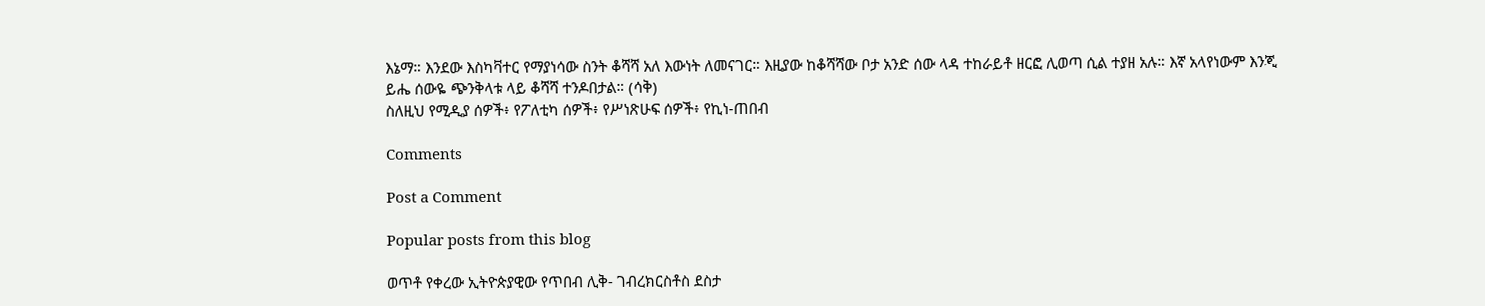እኔማ። እንደው እስካቫተር የማያነሳው ስንት ቆሻሻ አለ እውነት ለመናገር። እዚያው ከቆሻሻው ቦታ አንድ ሰው ላዳ ተከራይቶ ዘርፎ ሊወጣ ሲል ተያዘ አሉ። እኛ አላየነውም እንጂ ይሔ ሰውዬ ጭንቅላቱ ላይ ቆሻሻ ተንዶበታል። (ሳቅ)
ስለዚህ የሚዲያ ሰዎች፥ የፖለቲካ ሰዎች፥ የሥነጽሁፍ ሰዎች፥ የኪነ-ጠበብ

Comments

Post a Comment

Popular posts from this blog

ወጥቶ የቀረው ኢትዮጵያዊው የጥበብ ሊቅ- ገብረክርስቶስ ደስታ